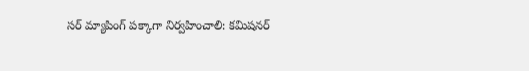సర్ మ్యాపింగ్ పక్కాగా నిర్వహించాలి: కమిషనర్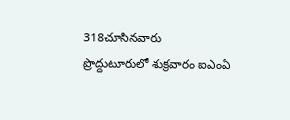318చూసినవారు
ప్రొద్దుటూరులో శుక్రవారం ఐఎంఏ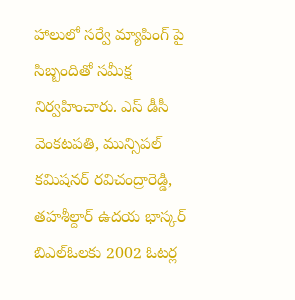హాలులో సర్వే మ్యాపింగ్ పై సిబ్బందితో సమీక్ష నిర్వహించారు. ఎస్ డీసీ వెంకటపతి, మున్సిపల్ కమిషనర్ రవిచంద్రారెడ్డి, తహశీల్దార్ ఉదయ భాస్కర్ బిఎల్ఓలకు 2002 ఓటర్ల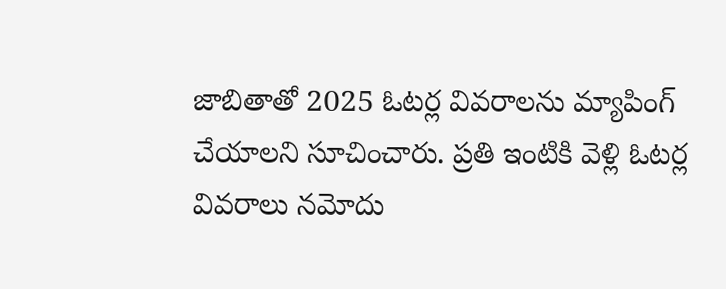జాబితాతో 2025 ఓటర్ల వివరాలను మ్యాపింగ్ చేయాలని సూచించారు. ప్రతి ఇంటికి వెళ్లి ఓటర్ల వివరాలు నమోదు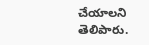చేయాలని తెలిపారు.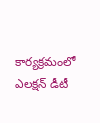కార్యక్రమంలో ఎలక్షన్ డీటీ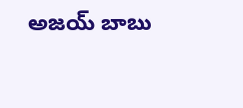అజయ్ బాబు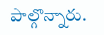పాల్గొన్నారు.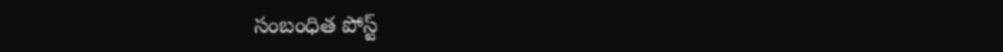సంబంధిత పోస్ట్